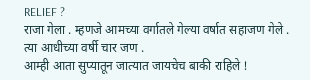RELIEF ?
राजा गेला . म्हणजे आमच्या वर्गातले गेल्या वर्षात सहाजण गेले . त्या आधीच्या वर्षी चार जण .
आम्ही आता सुप्यातून जात्यात जायचेच बाकी राहिले !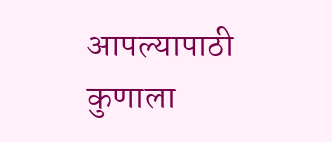आपल्यापाठी कुणाला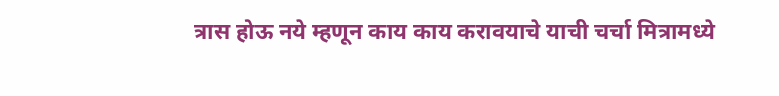त्रास होऊ नये म्हणून काय काय करावयाचे याची चर्चा मित्रामध्ये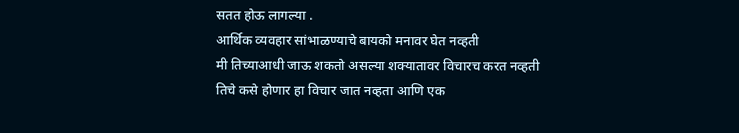सतत होऊ लागल्या .
आर्थिक व्यवहार सांभाळण्याचे बायको मनावर घेत नव्हती
मी तिच्याआधी जाऊ शकतो असल्या शक्यातावर विचारच करत नव्हती
तिचे कसे होणार हा विचार जात नव्हता आणि एक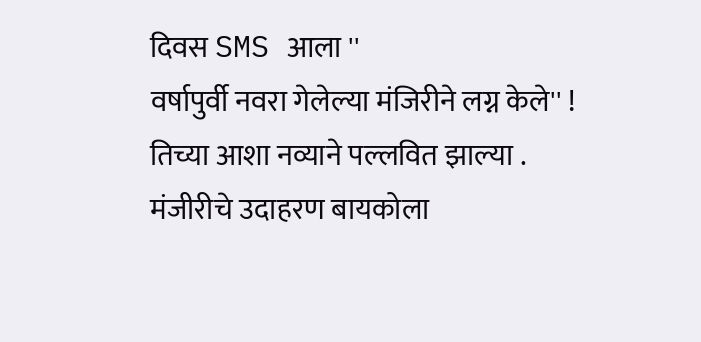दिवस SMS आला ''
वर्षापुर्वी नवरा गेलेल्या मंजिरीने लग्न केले'' !
तिच्या आशा नव्याने पल्लवित झाल्या .
मंजीरीचे उदाहरण बायकोला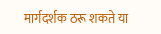मार्गदर्शक ठरू शकते या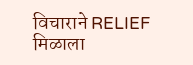विचाराने RELIEF मिळाला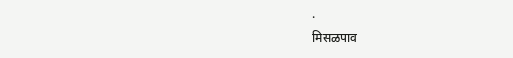.
मिसळपाव